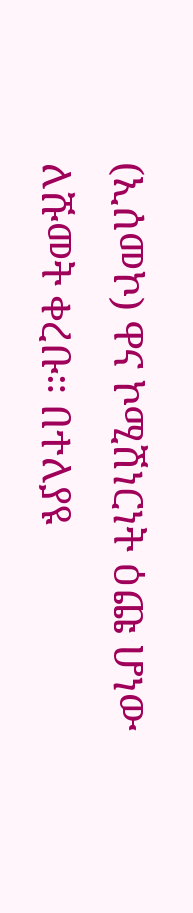(ኢሰመኮ) ዋና ኮሚሽነርነት ዕጩ ሆነው ለሹመት ቀረቡ። በተለያዩ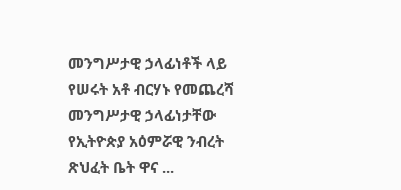መንግሥታዊ ኃላፊነቶች ላይ የሠሩት አቶ ብርሃኑ የመጨረሻ መንግሥታዊ ኃላፊነታቸው የኢትዮጵያ አዕምሯዊ ንብረት ጽህፈት ቤት ዋና ...